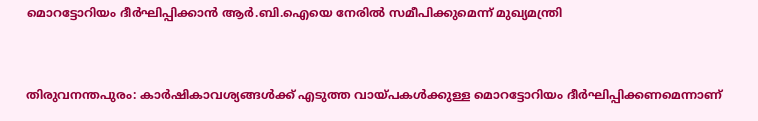മൊറട്ടോറിയം ദീര്‍ഘിപ്പിക്കാൻ ആര്‍.ബി.ഐയെ നേരില്‍ സമീപിക്കുമെന്ന് മുഖ്യമന്ത്രി


തിരുവനന്തപുരം: കാര്‍ഷികാവശ്യങ്ങള്‍ക്ക് എടുത്ത വായ്പകള്‍ക്കുള്ള മൊറട്ടോറിയം ദീര്‍ഘിപ്പിക്കണമെന്നാണ്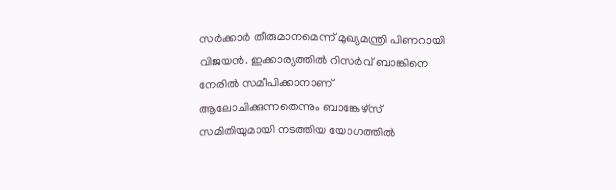സര്‍ക്കാര്‍ തീരുമാനമെന്ന് മുഖ്യമന്ത്രി പിണറായി വിജയന്‍. ഇക്കാര്യത്തില്‍ റിസര്‍വ് ബാങ്കിനെ നേരില്‍ സമീപിക്കാനാണ് ആലോചിക്കുന്നതെന്നും ബാങ്കേഴ്സ് സമിതിയുമായി നടത്തിയ യോഗത്തില്‍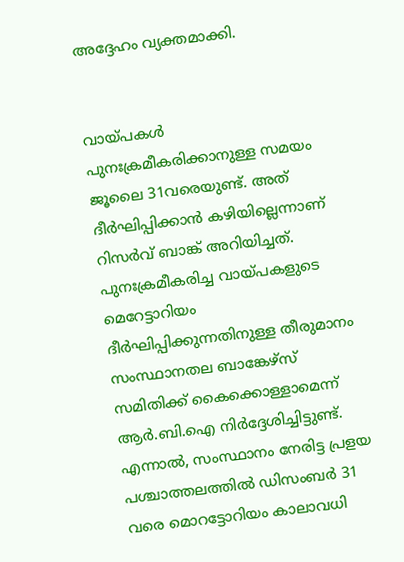അദ്ദേഹം വ്യക്തമാക്കി.


വായ്പകള്‍ പുനഃക്രമീകരിക്കാനുള്ള സമയം ജൂലൈ 31വരെയുണ്ട്. അത് ദീര്‍ഘിപ്പിക്കാന്‍ കഴിയില്ലെന്നാണ് റിസര്‍വ് ബാങ്ക് അറിയിച്ചത്. പുനഃക്രമീകരിച്ച വായ്പകളുടെ മെറേട്ടാറിയം ദീര്‍ഘിപ്പിക്കുന്നതിനുള്ള തീരുമാനം സംസ്ഥാനതല ബാങ്കേഴ്സ് സമിതിക്ക് കൈക്കൊള്ളാമെന്ന് ആര്‍.ബി.ഐ നിര്‍ദ്ദേശിച്ചിട്ടുണ്ട്. എന്നാല്‍, സംസ്ഥാനം നേരിട്ട പ്രളയ പശ്ചാത്തലത്തില്‍ ഡിസംബര്‍ 31 വരെ മൊറട്ടോറിയം കാലാവധി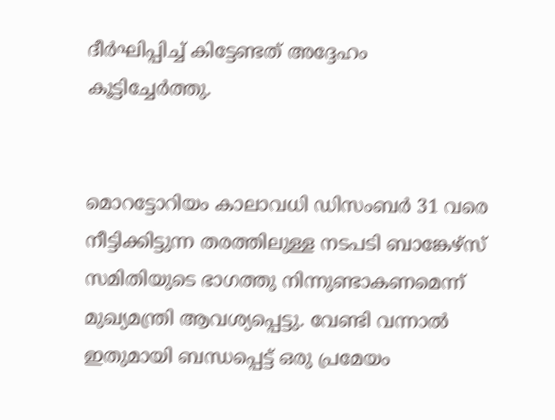ദീര്‍ഘിപ്പിച്ച്‌ കിട്ടേണ്ടത് അദ്ദേഹം കൂട്ടിച്ചേര്‍ത്തു.


മൊറട്ടോറിയം കാലാവധി ഡിസംബര്‍ 31 വരെ നീട്ടിക്കിട്ടുന്ന തരത്തിലുള്ള നടപടി ബാങ്കേഴ്സ് സമിതിയുടെ ഭാഗത്തു നിന്നുണ്ടാകണമെന്ന് മുഖ്യമന്ത്രി ആവശ്യപ്പെട്ടു. വേണ്ടി വന്നാല്‍ ഇതുമായി ബന്ധപ്പെട്ട് ഒരു പ്രമേയം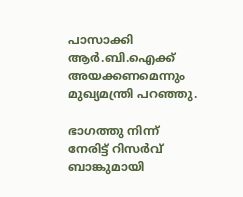പാസാക്കി ആര്‍.ബി.ഐക്ക് അയക്കണമെന്നും മുഖ്യമന്ത്രി പറഞ്ഞു.

ഭാഗത്തു നിന്ന് നേരിട്ട് റിസര്‍വ് ബാങ്കുമായി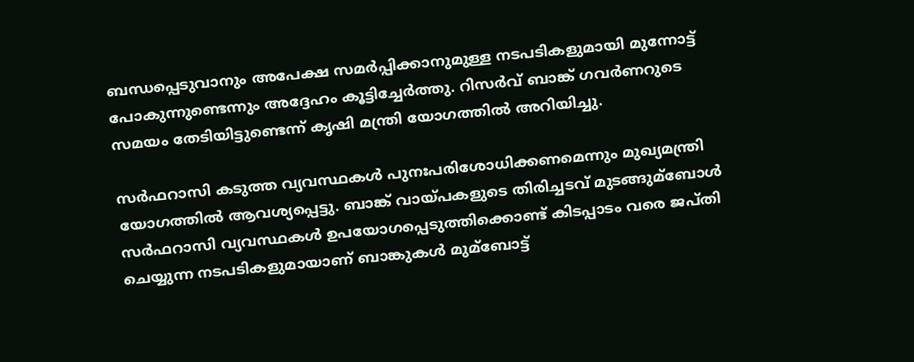ബന്ധപ്പെടുവാനും അപേക്ഷ സമര്‍പ്പിക്കാനുമുള്ള നടപടികളുമായി മുന്നോട്ട് പോകുന്നുണ്ടെന്നും അദ്ദേഹം കൂട്ടിച്ചേര്‍ത്തു. റിസര്‍വ് ബാങ്ക് ഗവര്‍ണറുടെ സമയം തേടിയിട്ടുണ്ടെന്ന് കൃഷി മന്ത്രി യോഗത്തില്‍ അറിയിച്ചു.

സര്‍ഫറാസി കടുത്ത വ്യവസ്ഥകള്‍ പുനഃപരിശോധിക്കണമെന്നും മുഖ്യമന്ത്രി യോഗത്തില്‍ ആവശ്യപ്പെട്ടു. ബാങ്ക് വായ്പകളുടെ തിരിച്ചടവ് മുടങ്ങുമ്ബോള്‍ സര്‍ഫറാസി വ്യവസ്ഥകള്‍ ഉപയോഗപ്പെടുത്തിക്കൊണ്ട് കിടപ്പാടം വരെ ജപ്തി ചെയ്യുന്ന നടപടികളുമായാണ് ബാങ്കുകള്‍ മുമ്ബോട്ട്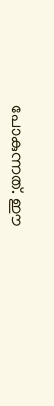പോകുന്നത്. ഈ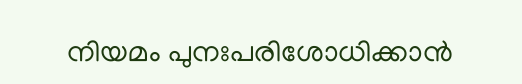നിയമം പുനഃപരിശോധിക്കാന്‍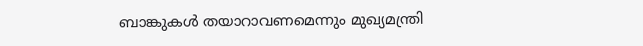ബാങ്കുകള്‍ തയാറാവണമെന്നും മുഖ്യമന്ത്രി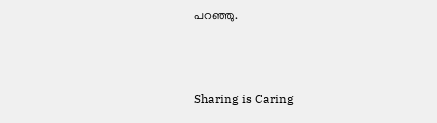പറഞ്ഞു.



Sharing is Caring